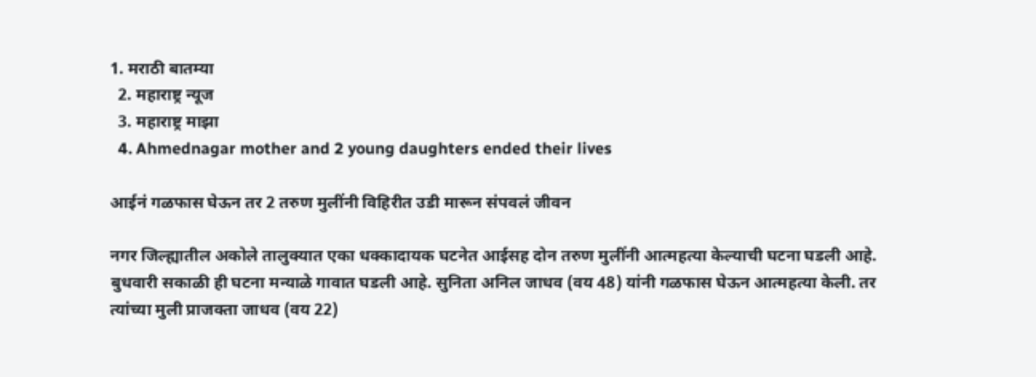1. मराठी बातम्या
  2. महाराष्ट्र न्यूज
  3. महाराष्ट्र माझा
  4. Ahmednagar mother and 2 young daughters ended their lives

आईनं गळफास घेऊन तर 2 तरुण मुलींनी विहिरीत उडी मारून संपवलं जीवन

नगर जिल्ह्यातील अकोले तालुक्यात एका धक्कादायक घटनेत आईसह दोन तरुण मुलींनी आत्महत्या केल्याची घटना घडली आहे. बुधवारी सकाळी ही घटना मन्याळे गावात घडली आहे. सुनिता अनिल जाधव (वय 48) यांनी गळफास घेऊन आत्महत्या केली. तर त्यांच्या मुली प्राजक्ता जाधव (वय 22)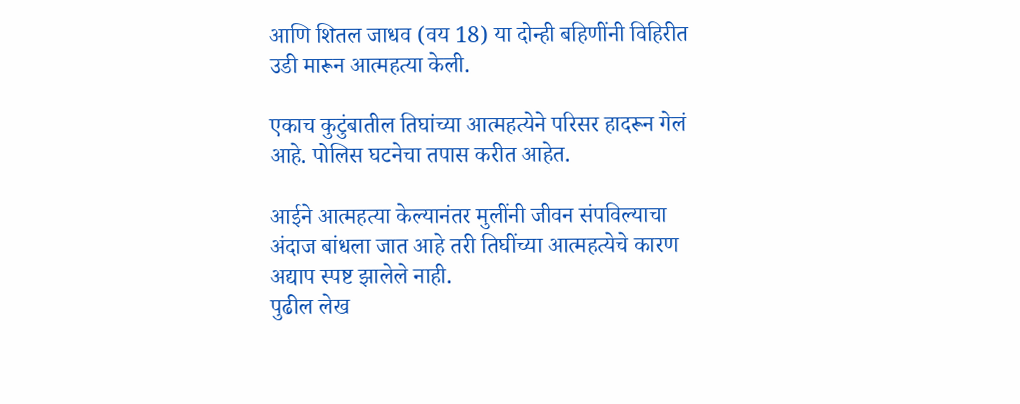आणि शितल जाधव (वय 18) या दोन्ही बहिणींनी विहिरीत उडी मारून आत्महत्या केली.

एकाच कुटुंबातील तिघांच्या आत्महत्येने परिसर हादरून गेलं आहे. पोलिस घटनेचा तपास करीत आहेत.

आईने आत्महत्या केल्यानंतर मुलींनी जीवन संपविल्याचा अंदाज बांधला जात आहे तरी तिघींच्या आत्महत्येचे कारण अद्याप स्पष्ट झालेले नाही.
पुढील लेख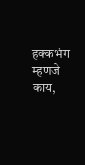हक्कभंग म्हणजे काय,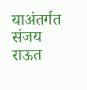याअंतर्गत संजय राऊत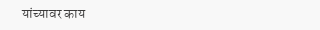यांच्यावर काय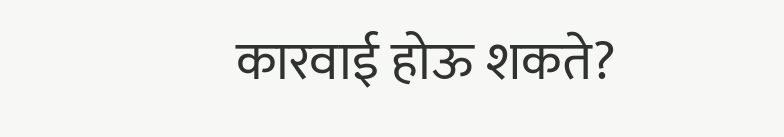कारवाई होऊ शकते?